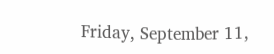Friday, September 11,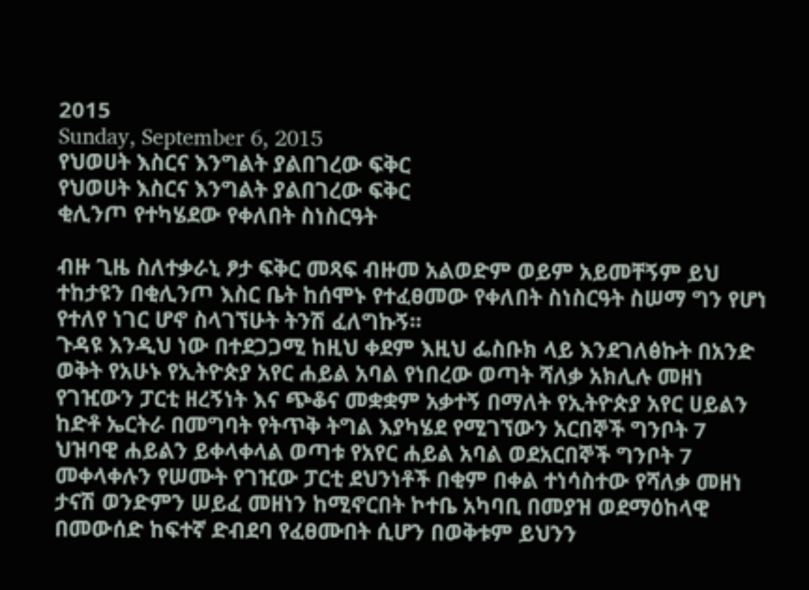2015
Sunday, September 6, 2015
የህወሀት እስርና እንግልት ያልበገረው ፍቅር
የህወሀት እስርና እንግልት ያልበገረው ፍቅር
ቂሊንጦ የተካሄደው የቀለበት ስነስርዓት

ብዙ ጊዜ ስለተቃራኒ ፆታ ፍቅር መጻፍ ብዙመ አልወድም ወይም አይመቸኝም ይህ ተከታዩን በቂሊንጦ እስር ቤት ከሰሞኑ የተፈፀመው የቀለበት ስነስርዓት ስሠማ ግን የሆነ የተለየ ነገር ሆኖ ስላገኘሁት ትንሽ ፈለግኩኝ፡፡
ጉዳዩ እንዲህ ነው በተደጋጋሚ ከዚህ ቀደም እዚህ ፌስቡክ ላይ እንደገለፅኩት በአንድ ወቅት የአሁኑ የኢትዮጵያ አየር ሐይል አባል የነበረው ወጣት ሻለቃ አክሊሉ መዘነ የገዢውን ፓርቲ ዘረኝነት እና ጭቆና መቋቋም አቃተኝ በማለት የኢትዮጵያ አየር ሀይልን ከድቶ ኤርትራ በመግባት የትጥቅ ትግል እያካሄደ የሚገኘውን አርበኞች ግንቦት 7 ህዝባዊ ሐይልን ይቀላቀላል ወጣቱ የአየር ሐይል አባል ወደአርበኞች ግንቦት 7 መቀላቀሉን የሠሙት የገዢው ፓርቲ ደህንነቶች በቂም በቀል ተነሳስተው የሻለቃ መዘነ ታናሽ ወንድምን ሠይፈ መዘነን ከሚኖርበት ኮተቤ አካባቢ በመያዝ ወደማዕከላዊ በመውሰድ ከፍተኛ ድብደባ የፈፀሙበት ሲሆን በወቅቱም ይህንን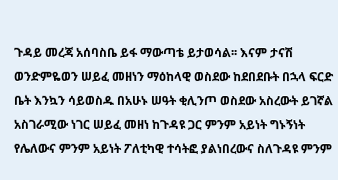ጉዳይ መረጃ አሰባስቤ ይፋ ማውጣቴ ይታወሳል፡፡ እናም ታናሽ ወንድምዬወን ሠይፈ መዘነን ማዕከላዊ ወስደው ከደበደቡት በኋላ ፍርድ ቤት እንኳን ሳይወስዱ በአሁኑ ሠዓት ቂሊንጦ ወስደው አስረውት ይገኛል አስገራሚው ነገር ሠይፈ መዘነ ከጉዳዩ ጋር ምንም አይነት ግኑኝነት የሌለውና ምንም አይነት ፖለቲካዊ ተሳትፎ ያልነበረውና ስለጉዳዩ ምንም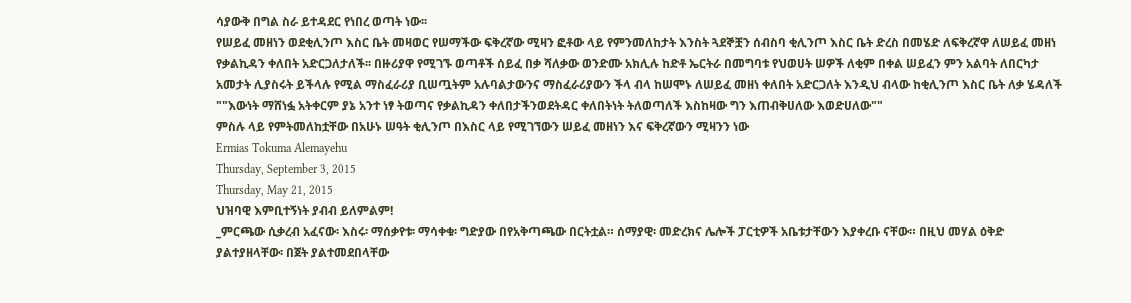ሳያውቅ በግል ስራ ይተዳደር የነበረ ወጣት ነው፡፡
የሠይፈ መዘነን ወደቂሊንጦ እስር ቤት መዛወር የሠማችው ፍቅረኛው ሚዛን ፎቶው ላይ የምንመለከታት እንስት ጓደኞቿን ሰብስባ ቂሊንጦ እስር ቤት ድረስ በመሄድ ለፍቅረኛዋ ለሠይፈ መዘነ የቃልኪዳን ቀለበት አድርጋለታለች፡፡ በዙሪያዋ የሚገኙ ወጣቶች ሰይፈ በቃ ሻለቃው ወንድሙ አክሊሉ ከድቶ ኤርትራ በመግባቱ የህወሀት ሠዎች ለቂም በቀል ሠይፈን ምን አልባት ለበርካታ አመታት ሊያስሩት ይችላሉ የሚል ማስፈራሪያ ቢሠጧትም አሉባልታውንና ማስፈራሪያውን ችላ ብላ ከሠሞኑ ለሠይፈ መዘነ ቀለበት አድርጋለት እንዲህ ብላው ከቂሊንጦ እስር ቤት ለቃ ሄዳለች ""እውነት ማሸነፏ አትቀርም ያኔ አንተ ነፃ ትወጣና የቃልኪዳን ቀለበታችንወደትዳር ቀለበትነት ትለወጣለች እስከዛው ግን እጠብቅሀለው እወድሀለው""
ምስሉ ላይ የምትመለከቷቸው በአሁኑ ሠዓት ቂሊንጦ በእስር ላይ የሚገኘውን ሠይፈ መዘነን እና ፍቅረኛውን ሚዛንን ነው
Ermias Tokuma Alemayehu
Thursday, September 3, 2015
Thursday, May 21, 2015
ህዝባዊ እምቢተኝነት ያብብ ይለምልም!
_ምርጫው ሲቃረብ አፈናው፡ እስሩ፡ ማሰቃየቱ፡ ማሳቀቁ፡ ግድያው በየአቅጣጫው በርትቷል። ሰማያዊ፡ መድረክና ሌሎች ፓርቲዎች አቤቱታቸውን እያቀረቡ ናቸው። በዚህ መሃል ዕቅድ ያልተያዘላቸው፡ በጀት ያልተመደበላቸው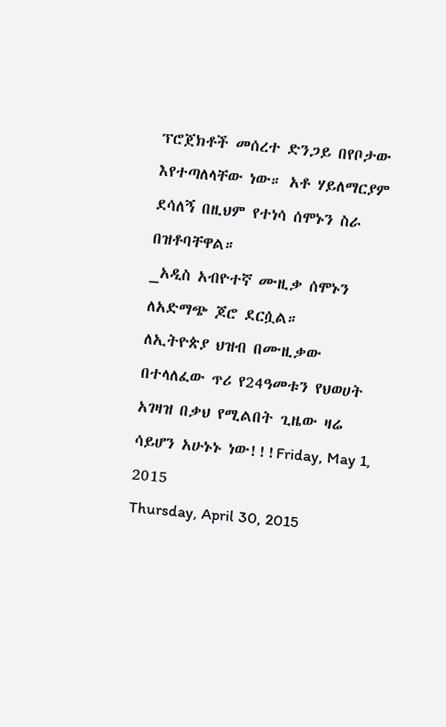ፕሮጀክቶች መሰረተ ድንጋይ በየቦታው እየተጣለላቸው ነው። አቶ ሃይለማርያም ደሳለኝ በዚህም የተነሳ ሰሞኑን ስራ በዝቶባቸዋል።
_አዲስ አብዮተኛ ሙዚቃ ሰሞኑን ለአድማጭ ጆሮ ደርሷል።
ለኢትዮጵያ ህዝብ በሙዚቃው በተላለፈው ጥሪ የ24ዓመቱን የህወሀት አገዛዝ በቃህ የሚልበት ጊዜው ዛሬ ሳይሆን አሁኑኑ ነው!!!Friday, May 1, 2015
Thursday, April 30, 2015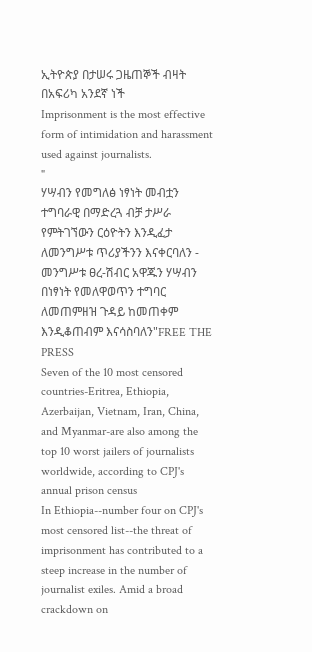ኢትዮጵያ በታሠሩ ጋዜጠኞች ብዛት በአፍሪካ አንደኛ ነች
Imprisonment is the most effective form of intimidation and harassment used against journalists.
"
ሃሣብን የመግለፅ ነፃነት መብቷን ተግባራዊ በማድረጓ ብቻ ታሥራ የምትገኘውን ርዕዮትን እንዲፈታ ለመንግሥቱ ጥሪያችንን እናቀርባለን - መንግሥቱ ፀረ-ሽብር አዋጁን ሃሣብን በነፃነት የመለዋወጥን ተግባር ለመጠምዘዝ ጉዳይ ከመጠቀም እንዲቆጠብም እናሳስባለን"FREE THE PRESS
Seven of the 10 most censored countries-Eritrea, Ethiopia, Azerbaijan, Vietnam, Iran, China, and Myanmar-are also among the top 10 worst jailers of journalists worldwide, according to CPJ's annual prison census
In Ethiopia--number four on CPJ's most censored list--the threat of imprisonment has contributed to a steep increase in the number of journalist exiles. Amid a broad crackdown on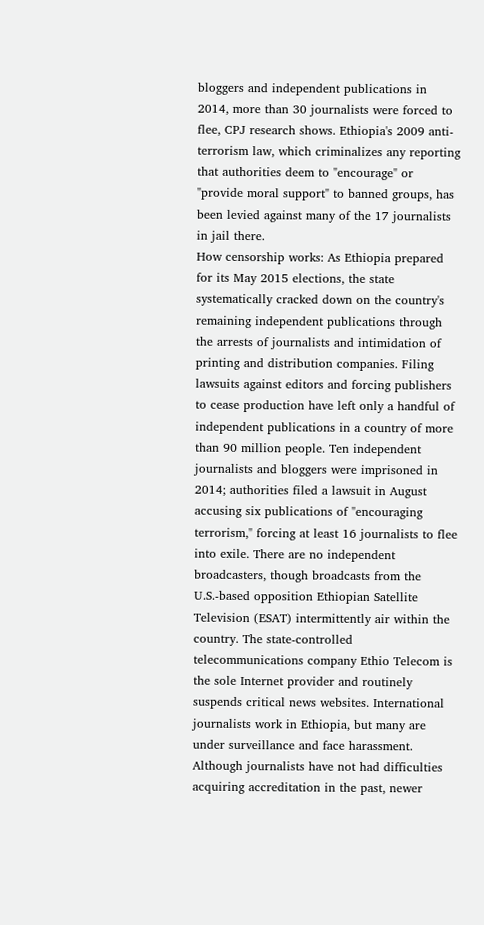bloggers and independent publications in 2014, more than 30 journalists were forced to flee, CPJ research shows. Ethiopia's 2009 anti-terrorism law, which criminalizes any reporting that authorities deem to "encourage" or "provide moral support" to banned groups, has been levied against many of the 17 journalists in jail there.
How censorship works: As Ethiopia prepared for its May 2015 elections, the state systematically cracked down on the country's remaining independent publications through the arrests of journalists and intimidation of printing and distribution companies. Filing lawsuits against editors and forcing publishers to cease production have left only a handful of independent publications in a country of more than 90 million people. Ten independent journalists and bloggers were imprisoned in 2014; authorities filed a lawsuit in August accusing six publications of "encouraging terrorism," forcing at least 16 journalists to flee into exile. There are no independent broadcasters, though broadcasts from the U.S.-based opposition Ethiopian Satellite Television (ESAT) intermittently air within the country. The state-controlled telecommunications company Ethio Telecom is the sole Internet provider and routinely suspends critical news websites. International journalists work in Ethiopia, but many are under surveillance and face harassment. Although journalists have not had difficulties acquiring accreditation in the past, newer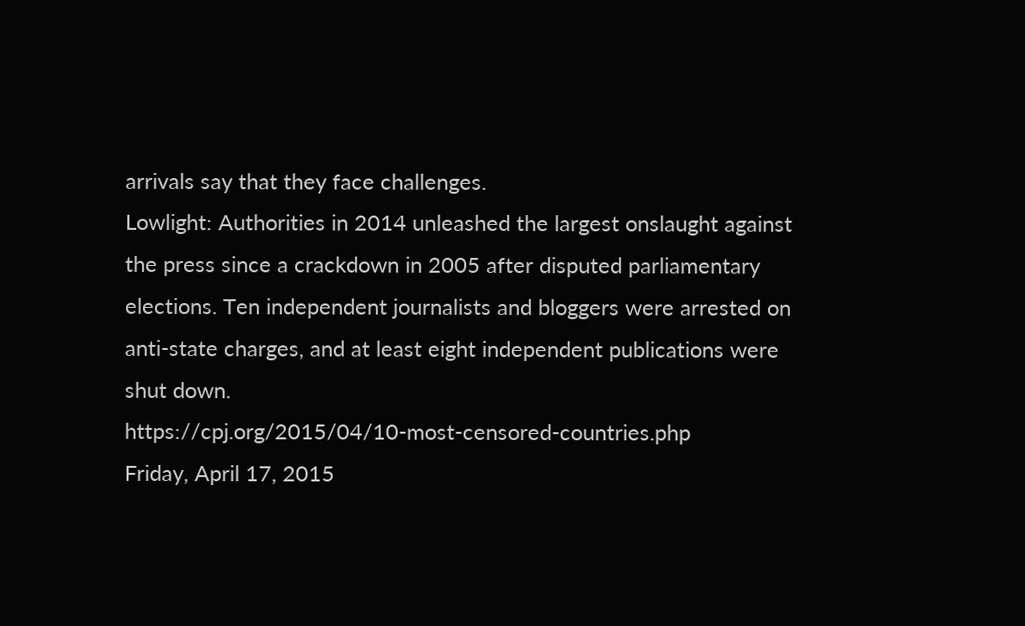arrivals say that they face challenges.
Lowlight: Authorities in 2014 unleashed the largest onslaught against the press since a crackdown in 2005 after disputed parliamentary elections. Ten independent journalists and bloggers were arrested on anti-state charges, and at least eight independent publications were shut down.
https://cpj.org/2015/04/10-most-censored-countries.php
Friday, April 17, 2015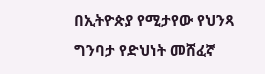በኢትዮጵያ የሚታየው የህንጻ ግንባታ የድህነት መሸፈኛ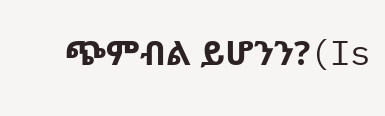ጭምብል ይሆንን?(Is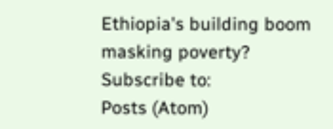Ethiopia's building boom masking poverty?
Subscribe to:
Posts (Atom)